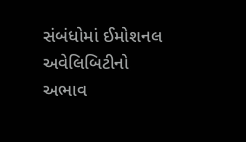સંબંધોમાં ઈમોશનલ અવેલિબિટીનો અભાવ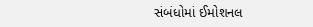સંબંધોમાં ઈમોશનલ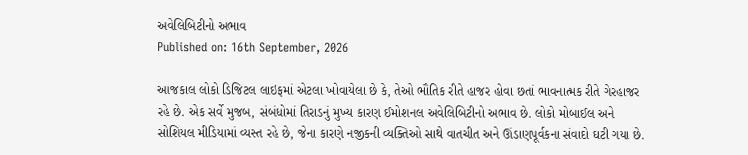અવેલિબિટીનો અભાવ
Published on: 16th September, 2026

આજકાલ લોકો ડિજિટલ લાઇફમાં એટલા ખોવાયેલા છે કે, તેઓ ભૌતિક રીતે હાજર હોવા છતાં ભાવનાત્મક રીતે ગેરહાજર રહે છે. એક સર્વે મુજબ, સંબંધોમાં તિરાડનું મુખ્ય કારણ ઈમોશનલ અવેલિબિટીનો અભાવ છે. લોકો મોબાઈલ અને સોશિયલ મીડિયામાં વ્યસ્ત રહે છે, જેના કારણે નજીકની વ્યક્તિઓ સાથે વાતચીત અને ઊંડાણપૂર્વકના સંવાદો ઘટી ગયા છે.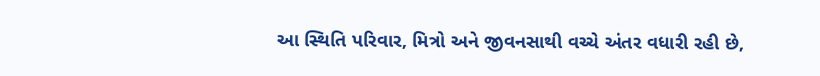આ સ્થિતિ પરિવાર, મિત્રો અને જીવનસાથી વચ્ચે અંતર વધારી રહી છે,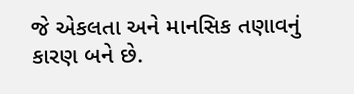જે એકલતા અને માનસિક તણાવનું કારણ બને છે.